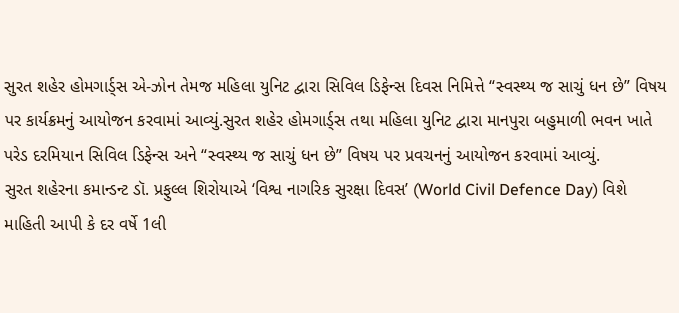સુરત શહેર હોમગાર્ડ્સ એ-ઝોન તેમજ મહિલા યુનિટ દ્વારા સિવિલ ડિફેન્સ દિવસ નિમિત્તે “સ્વસ્થ્ય જ સાચું ધન છે” વિષય પર કાર્યક્રમનું આયોજન કરવામાં આવ્યું.સુરત શહેર હોમગાર્ડ્સ તથા મહિલા યુનિટ દ્વારા માનપુરા બહુમાળી ભવન ખાતે પરેડ દરમિયાન સિવિલ ડિફેન્સ અને “સ્વસ્થ્ય જ સાચું ધન છે” વિષય પર પ્રવચનનું આયોજન કરવામાં આવ્યું.
સુરત શહેરના કમાન્ડન્ટ ડૉ. પ્રફુલ્લ શિરોયાએ ‘વિશ્વ નાગરિક સુરક્ષા દિવસ’ (World Civil Defence Day) વિશે માહિતી આપી કે દર વર્ષે 1લી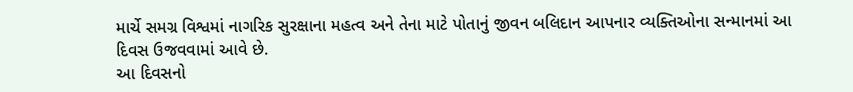માર્ચે સમગ્ર વિશ્વમાં નાગરિક સુરક્ષાના મહત્વ અને તેના માટે પોતાનું જીવન બલિદાન આપનાર વ્યક્તિઓના સન્માનમાં આ દિવસ ઉજવવામાં આવે છે.
આ દિવસનો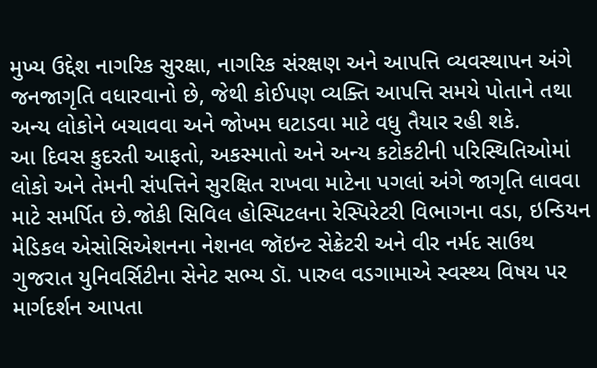મુખ્ય ઉદ્દેશ નાગરિક સુરક્ષા, નાગરિક સંરક્ષણ અને આપત્તિ વ્યવસ્થાપન અંગે જનજાગૃતિ વધારવાનો છે, જેથી કોઈપણ વ્યક્તિ આપત્તિ સમયે પોતાને તથા અન્ય લોકોને બચાવવા અને જોખમ ઘટાડવા માટે વધુ તૈયાર રહી શકે.
આ દિવસ કુદરતી આફતો, અકસ્માતો અને અન્ય કટોકટીની પરિસ્થિતિઓમાં લોકો અને તેમની સંપત્તિને સુરક્ષિત રાખવા માટેના પગલાં અંગે જાગૃતિ લાવવા માટે સમર્પિત છે.જોકી સિવિલ હોસ્પિટલના રેસ્પિરેટરી વિભાગના વડા, ઇન્ડિયન મેડિકલ એસોસિએશનના નેશનલ જૉઇન્ટ સેક્રેટરી અને વીર નર્મદ સાઉથ ગુજરાત યુનિવર્સિટીના સેનેટ સભ્ય ડૉ. પારુલ વડગામાએ સ્વસ્થ્ય વિષય પર માર્ગદર્શન આપતા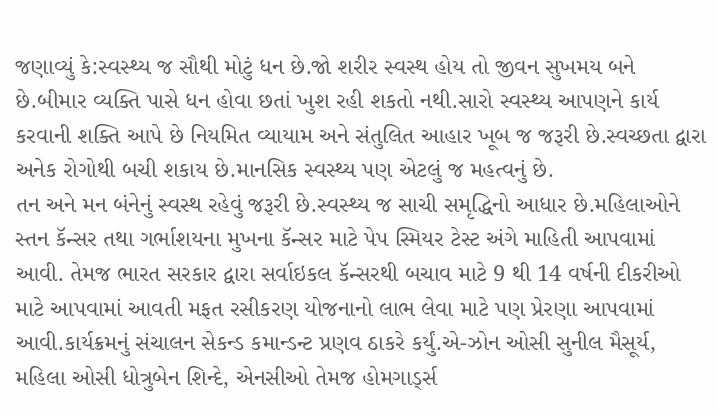જણાવ્યું કે:સ્વસ્થ્ય જ સૌથી મોટું ધન છે.જો શરીર સ્વસ્થ હોય તો જીવન સુખમય બને છે.બીમાર વ્યક્તિ પાસે ધન હોવા છતાં ખુશ રહી શકતો નથી.સારો સ્વસ્થ્ય આપણને કાર્ય કરવાની શક્તિ આપે છે નિયમિત વ્યાયામ અને સંતુલિત આહાર ખૂબ જ જરૂરી છે.સ્વચ્છતા દ્વારા અનેક રોગોથી બચી શકાય છે.માનસિક સ્વસ્થ્ય પણ એટલું જ મહત્વનું છે.
તન અને મન બંનેનું સ્વસ્થ રહેવું જરૂરી છે.સ્વસ્થ્ય જ સાચી સમૃદ્ધિનો આધાર છે.મહિલાઓને સ્તન કૅન્સર તથા ગર્ભાશયના મુખના કૅન્સર માટે પેપ સ્મિયર ટેસ્ટ અંગે માહિતી આપવામાં આવી. તેમજ ભારત સરકાર દ્વારા સર્વાઇકલ કૅન્સરથી બચાવ માટે 9 થી 14 વર્ષની દીકરીઓ માટે આપવામાં આવતી મફત રસીકરણ યોજનાનો લાભ લેવા માટે પણ પ્રેરણા આપવામાં આવી.કાર્યક્રમનું સંચાલન સેકન્ડ કમાન્ડન્ટ પ્રણવ ઠાકરે કર્યું.એ-ઝોન ઓસી સુનીલ મૈસૂર્ય, મહિલા ઓસી ધોત્રુબેન શિન્દે, એનસીઓ તેમજ હોમગાર્ડ્સ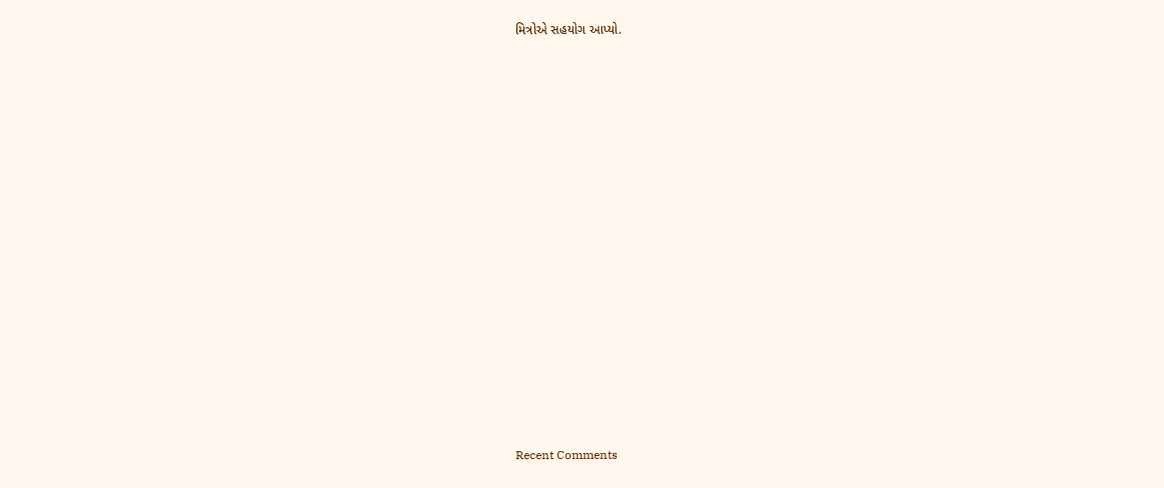મિત્રોએ સહયોગ આપ્યો.


















Recent Comments